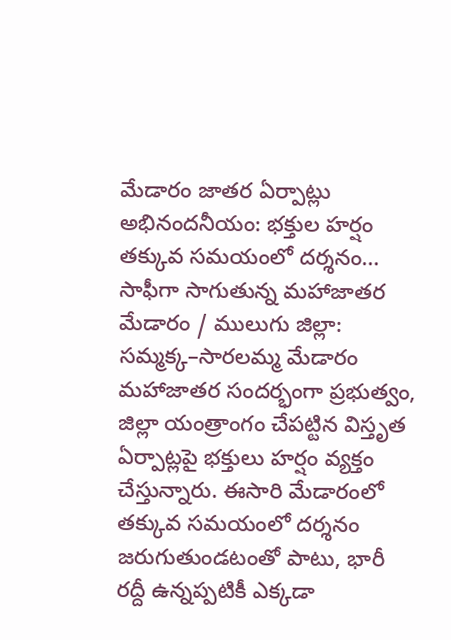మేడారం జాతర ఏర్పాట్లు అభినందనీయం: భక్తుల హర్షం
తక్కువ సమయంలో దర్శనం… సాఫీగా సాగుతున్న మహాజాతర
మేడారం / ములుగు జిల్లా: సమ్మక్క–సారలమ్మ మేడారం మహాజాతర సందర్భంగా ప్రభుత్వం, జిల్లా యంత్రాంగం చేపట్టిన విస్తృత ఏర్పాట్లపై భక్తులు హర్షం వ్యక్తం చేస్తున్నారు. ఈసారి మేడారంలో తక్కువ సమయంలో దర్శనం జరుగుతుండటంతో పాటు, భారీ రద్దీ ఉన్నప్పటికీ ఎక్కడా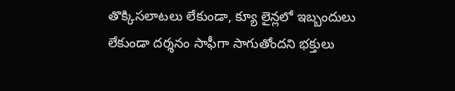తొక్కిసలాటలు లేకుండా, క్యూ లైన్లలో ఇబ్బందులు లేకుండా దర్శనం సాఫీగా సాగుతోందని భక్తులు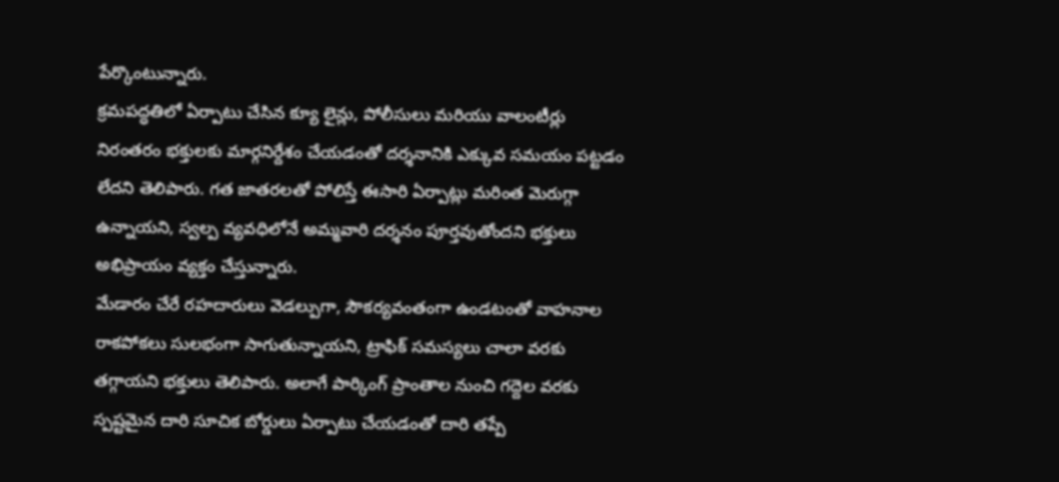పేర్కొంటున్నారు.
క్రమపద్ధతిలో ఏర్పాటు చేసిన క్యూ లైన్లు, పోలీసులు మరియు వాలంటీర్లు నిరంతరం భక్తులకు మార్గనిర్దేశం చేయడంతో దర్శనానికి ఎక్కువ సమయం పట్టడం లేదని తెలిపారు. గత జాతరలతో పోలిస్తే ఈసారి ఏర్పాట్లు మరింత మెరుగ్గా ఉన్నాయని, స్వల్ప వ్యవధిలోనే అమ్మవారి దర్శనం పూర్తవుతోందని భక్తులు అభిప్రాయం వ్యక్తం చేస్తున్నారు.
మేడారం చేరే రహదారులు వెడల్పుగా, సౌకర్యవంతంగా ఉండటంతో వాహనాల రాకపోకలు సులభంగా సాగుతున్నాయని, ట్రాఫిక్ సమస్యలు చాలా వరకు తగ్గాయని భక్తులు తెలిపారు. అలాగే పార్కింగ్ ప్రాంతాల నుంచి గద్దెల వరకు స్పష్టమైన దారి సూచిక బోర్డులు ఏర్పాటు చేయడంతో దారి తప్పే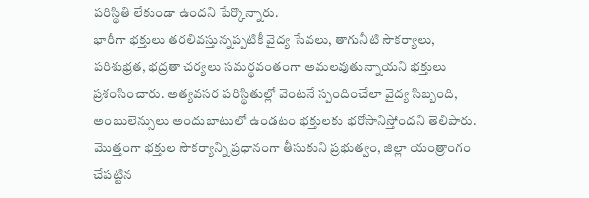పరిస్థితి లేకుండా ఉందని పేర్కొన్నారు.
భారీగా భక్తులు తరలివస్తున్నప్పటికీ వైద్య సేవలు, తాగునీటి సౌకర్యాలు, పరిశుభ్రత, భద్రతా చర్యలు సమర్థవంతంగా అమలవుతున్నాయని భక్తులు ప్రశంసించారు. అత్యవసర పరిస్థితుల్లో వెంటనే స్పందించేలా వైద్య సిబ్బంది, అంబులెన్సులు అందుబాటులో ఉండటం భక్తులకు భరోసానిస్తోందని తెలిపారు.
మొత్తంగా భక్తుల సౌకర్యాన్ని ప్రధానంగా తీసుకుని ప్రభుత్వం, జిల్లా యంత్రాంగం చేపట్టిన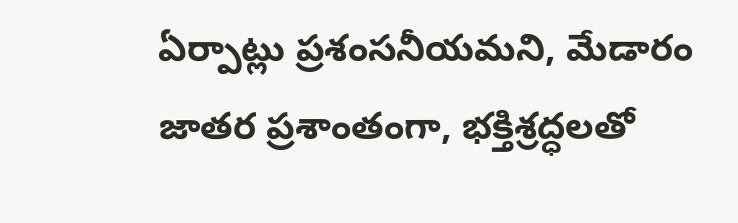ఏర్పాట్లు ప్రశంసనీయమని, మేడారం జాతర ప్రశాంతంగా, భక్తిశ్రద్ధలతో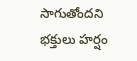సాగుతోందని భక్తులు హర్షం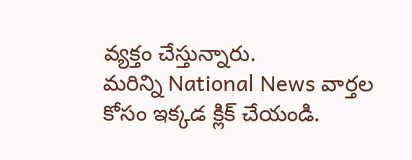వ్యక్తం చేస్తున్నారు.
మరిన్ని National News వార్తల కోసం ఇక్కడ క్లిక్ చేయండి.